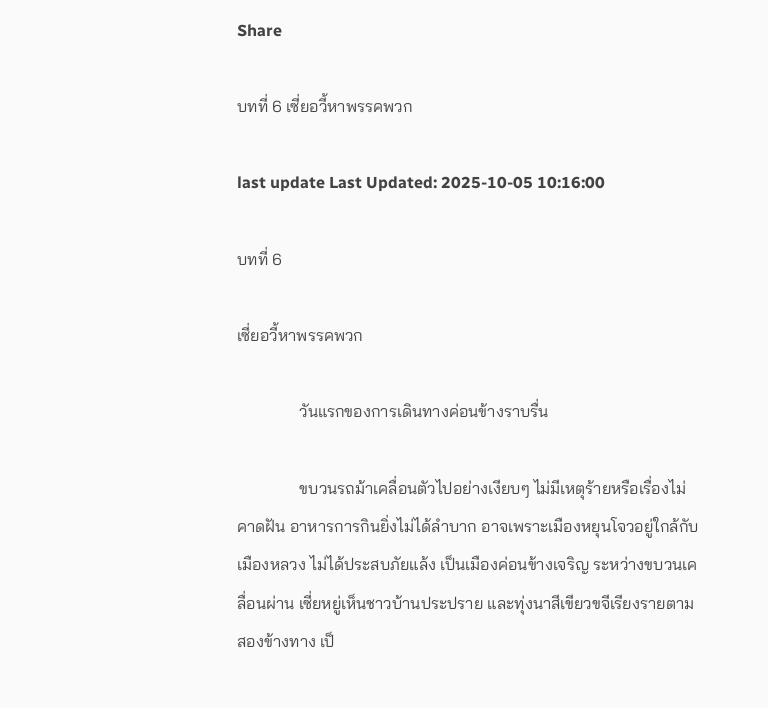Share

บทที่ 6 เซี่ยอวี้หาพรรคพวก

last update Last Updated: 2025-10-05 10:16:00

บทที่ 6

เซี่ยอวี้หาพรรคพวก

               วันแรกของการเดินทางค่อนข้างราบรื่น

               ขบวนรถม้าเคลื่อนตัวไปอย่างเงียบๆ ไม่มีเหตุร้ายหรือเรื่องไม่คาดฝัน อาหารการกินยิ่งไม่ได้ลำบาก อาจเพราะเมืองหยุนโจวอยู่ใกล้กับเมืองหลวง ไม่ได้ประสบภัยแล้ง เป็นเมืองค่อนข้างเจริญ ระหว่างขบวนเคลื่อนผ่าน เซี่ยหยู่เห็นชาวบ้านประปราย และทุ่งนาสีเขียวขจีเรียงรายตามสองข้างทาง เป็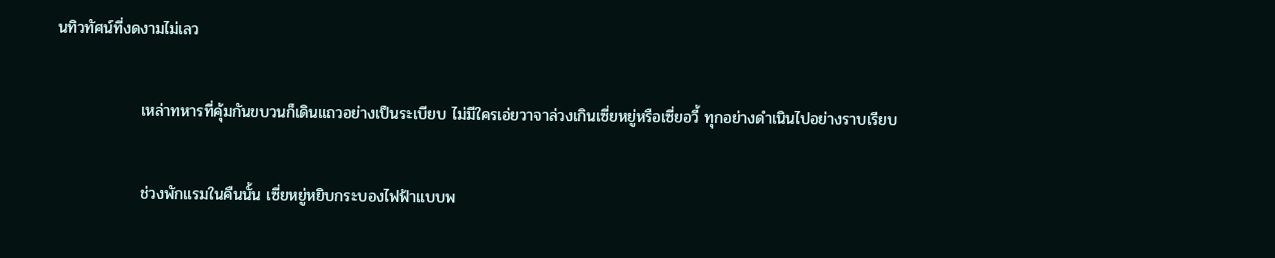นทิวทัศน์ที่งดงามไม่เลว

               เหล่าทหารที่คุ้มกันขบวนก็เดินแถวอย่างเป็นระเบียบ ไม่มีใครเอ่ยวาจาล่วงเกินเซี่ยหยู่หรือเซี่ยอวี้ ทุกอย่างดำเนินไปอย่างราบเรียบ

               ช่วงพักแรมในคืนนั้น เซี่ยหยู่หยิบกระบองไฟฟ้าแบบพ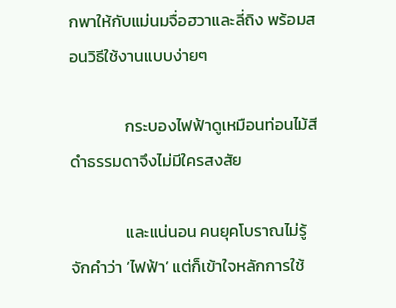กพาให้กับแม่นมจื่อฮวาและลี่ถิง พร้อมสอนวิธีใช้งานแบบง่ายๆ

               กระบองไฟฟ้าดูเหมือนท่อนไม้สีดำธรรมดาจึงไม่มีใครสงสัย

               และแน่นอน คนยุคโบราณไม่รู้จักคำว่า ‘ไฟฟ้า’ แต่ก็เข้าใจหลักการใช้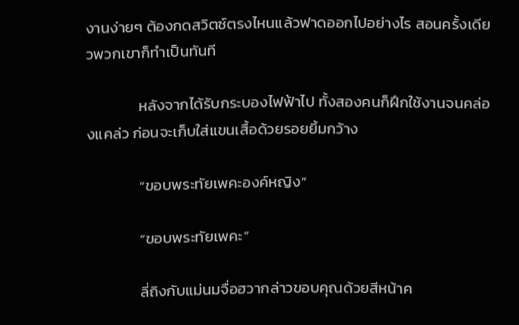งานง่ายๆ ต้องกดสวิตซ์ตรงไหนแล้วฟาดออกไปอย่างไร สอนครั้งเดียวพวกเขาก็ทำเป็นทันที

               หลังจากได้รับกระบองไฟฟ้าไป ทั้งสองคนก็ฝึกใช้งานจนคล่องแคล่ว ก่อนจะเก็บใส่แขนเสื้อด้วยรอยยิ้มกว้าง

               “ขอบพระทัยเพคะองค์หญิง”

               “ขอบพระทัยเพคะ”

               ลี่ถิงกับแม่นมจื่อฮวากล่าวขอบคุณด้วยสีหน้าค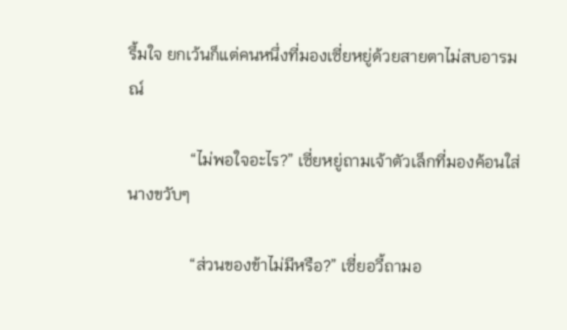รึ้มใจ ยกเว้นก็แต่คนหนึ่งที่มองเซี่ยหยู่ด้วยสายตาไม่สบอารมณ์

               “ไม่พอใจอะไร?” เซี่ยหยู่ถามเจ้าตัวเล็กที่มองค้อนใส่นางขวับๆ

               “ส่วนของข้าไม่มีหรือ?” เซี่ยอวี้ถามอ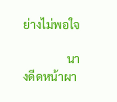ย่างไม่พอใจ

               นางดีดหน้าผา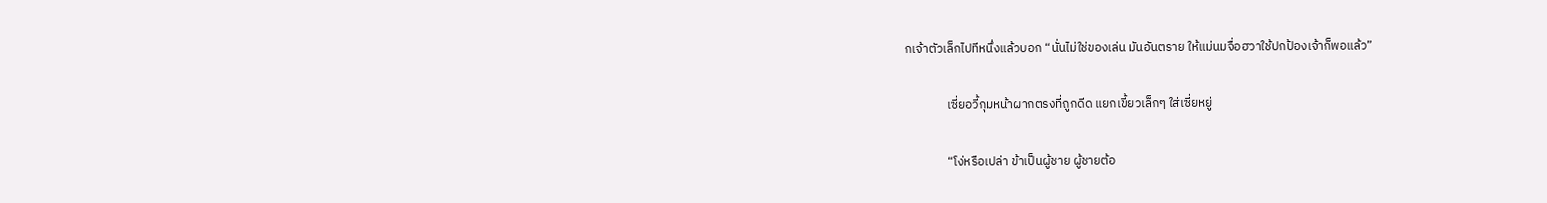กเจ้าตัวเล็กไปทีหนึ่งแล้วบอก “นั่นไม่ใช่ของเล่น มันอันตราย ให้แม่นมจื่อฮวาใช้ปกป้องเจ้าก็พอแล้ว”

               เซี่ยอวี้กุมหน้าผากตรงที่ถูกดีด แยกเขี้ยวเล็กๆ ใส่เซี่ยหยู่

               “โง่หรือเปล่า ข้าเป็นผู้ชาย ผู้ชายต้อ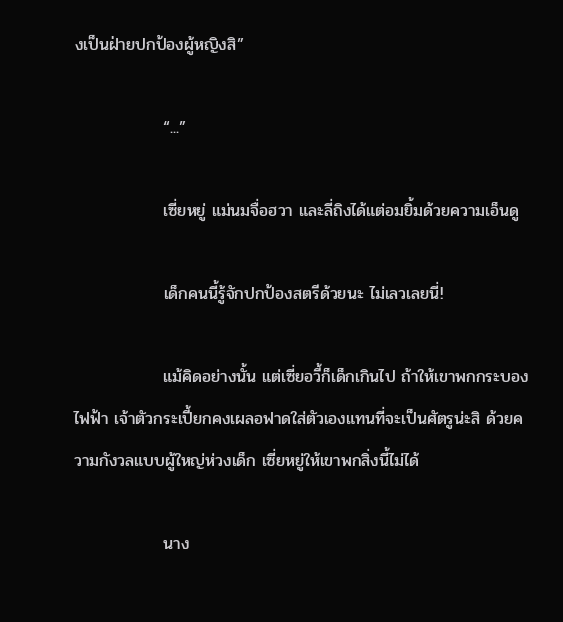งเป็นฝ่ายปกป้องผู้หญิงสิ”

               “...”

               เซี่ยหยู่ แม่นมจื่อฮวา และลี่ถิงได้แต่อมยิ้มด้วยความเอ็นดู

               เด็กคนนี้รู้จักปกป้องสตรีด้วยนะ ไม่เลวเลยนี่!

               แม้คิดอย่างนั้น แต่เซี่ยอวี้ก็เด็กเกินไป ถ้าให้เขาพกกระบองไฟฟ้า เจ้าตัวกระเปี้ยกคงเผลอฟาดใส่ตัวเองแทนที่จะเป็นศัตรูน่ะสิ ด้วยความกังวลแบบผู้ใหญ่ห่วงเด็ก เซี่ยหยู่ให้เขาพกสิ่งนี้ไม่ได้

               นาง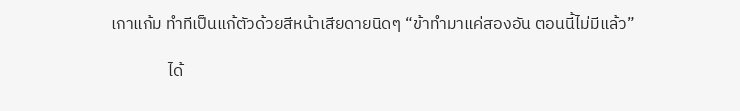เกาแก้ม ทำทีเป็นแก้ตัวด้วยสีหน้าเสียดายนิดๆ “ข้าทำมาแค่สองอัน ตอนนี้ไม่มีแล้ว”

               ได้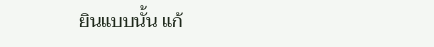ยินแบบนั้น แก้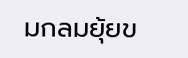มกลมยุ้ยข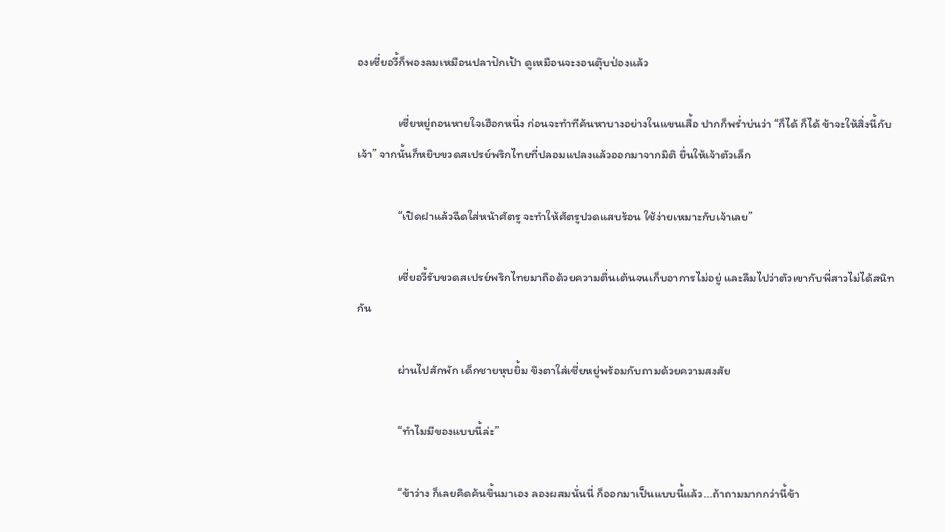องเซี่ยอวี้ก็พองลมเหมือนปลาปักเป้า ดูเหมือนจะงอนตุ๊บป่องแล้ว

               เซี่ยหยู่ถอนหายใจเฮือกหนึ่ง ก่อนจะทำทีค้นหาบางอย่างในแขนเสื้อ ปากก็พร่ำบ่นว่า “ก็ได้ ก็ได้ ข้าจะให้สิ่งนี้กับเจ้า” จากนั้นก็หยิบขวดสเปรย์พริกไทยที่ปลอมแปลงแล้วออกมาจากมิติ ยื่นให้เจ้าตัวเล็ก

               “เปิดฝาแล้วฉีดใส่หน้าศัตรู จะทำให้ศัตรูปวดแสบร้อน ใช้ง่ายเหมาะกับเจ้าเลย”

               เซี่ยอวี้รับขวดสเปรย์พริกไทยมาถือด้วยความตื่นเต้นจนเก็บอาการไม่อยู่ และลืมไปว่าตัวเขากับพี่สาวไม่ได้สนิทกัน

               ผ่านไปสักพัก เด็กชายหุบยิ้ม ขึงตาใส่เซี่ยหยู่พร้อมกับถามด้วยความสงสัย

               “ทำไมมีของแบบนี้ล่ะ”

               “ข้าว่าง ก็เลยคิดค้นขึ้นมาเอง ลองผสมนั่นนี่ ก็ออกมาเป็นแบบนี้แล้ว...ถ้าถามมากกว่านี้ข้า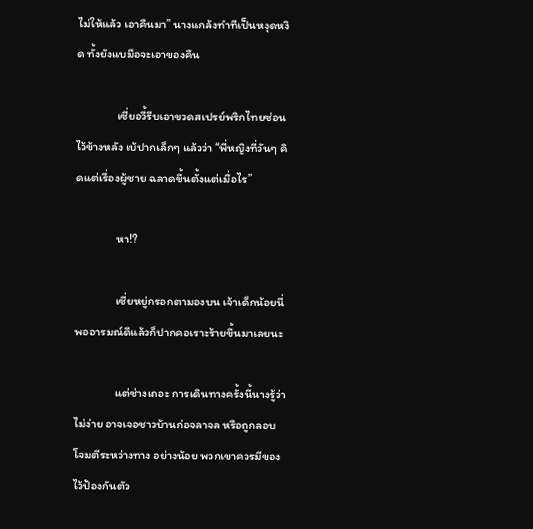ไม่ให้แล้ว เอาคืนมา” นางแกล้งทำทีเป็นหงุดหงิด ทั้งยังแบมือจะเอาของคืน

               เซี่ยอวี้รีบเอาขวดสเปรย์พริกไทยซ่อนไว้ข้างหลัง เบ้ปากเล็กๆ แล้วว่า “พี่หญิงที่วันๆ คิดแต่เรื่องผู้ชาย ฉลาดขึ้นตั้งแต่เมื่อไร”

               หา!?

               เซี่ยหยู่กรอกตามองบน เจ้าเด็กน้อยนี่ พออารมณ์ดีแล้วก็ปากคอเราะร้ายขึ้นมาเลยนะ

               แต่ช่างเถอะ การเดินทางครั้งนี้นางรู้ว่าไม่ง่าย อาจเจอชาวบ้านก่อจลาจล หรือถูกลอบโจมตีระหว่างทาง อย่างน้อย พวกเขาควรมีของไว้ป้องกันตัว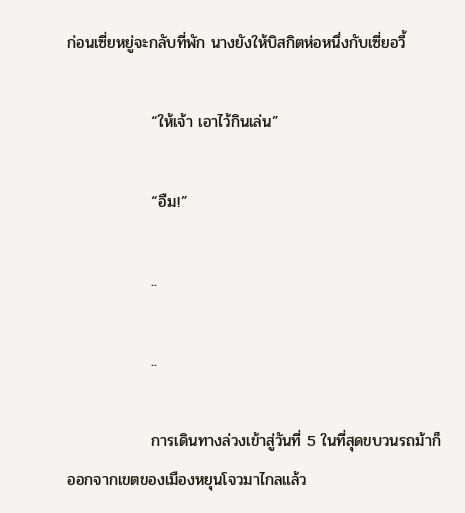ก่อนเซี่ยหยู่จะกลับที่พัก นางยังให้บิสกิตห่อหนึ่งกับเซี่ยอวี้

               “ให้เจ้า เอาไว้กินเล่น”

               “อืม!”

               ..

               ..

               การเดินทางล่วงเข้าสู่วันที่ 5 ในที่สุดขบวนรถม้าก็ออกจากเขตของเมืองหยุนโจวมาไกลแล้ว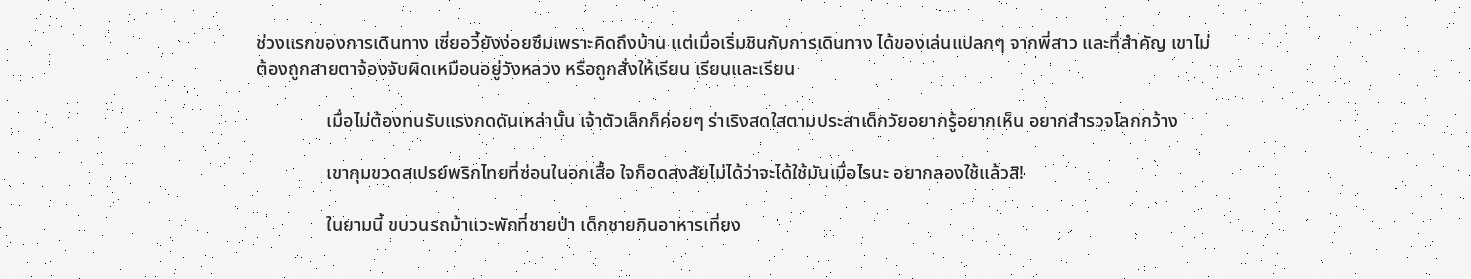ช่วงแรกของการเดินทาง เซี่ยอวี้ยังง่อยซึมเพราะคิดถึงบ้าน แต่เมื่อเริ่มชินกับการเดินทาง ได้ของเล่นแปลกๆ จากพี่สาว และที่สำคัญ เขาไม่ต้องถูกสายตาจ้องจับผิดเหมือนอยู่วังหลวง หรือถูกสั่งให้เรียน เรียนและเรียน

               เมื่อไม่ต้องทนรับแรงกดดันเหล่านั้น เจ้าตัวเล็กก็ค่อยๆ ร่าเริงสดใสตามประสาเด็กวัยอยากรู้อยากเห็น อยากสำรวจโลกกว้าง

               เขากุมขวดสเปรย์พริกไทยที่ซ่อนในอกเสื้อ ใจก็อดสงสัยไม่ได้ว่าจะได้ใช้มันเมื่อไรนะ อยากลองใช้แล้วสิ!

               ในยามนี้ ขบวนรถม้าแวะพักที่ชายป่า เด็กชายกินอาหารเที่ยง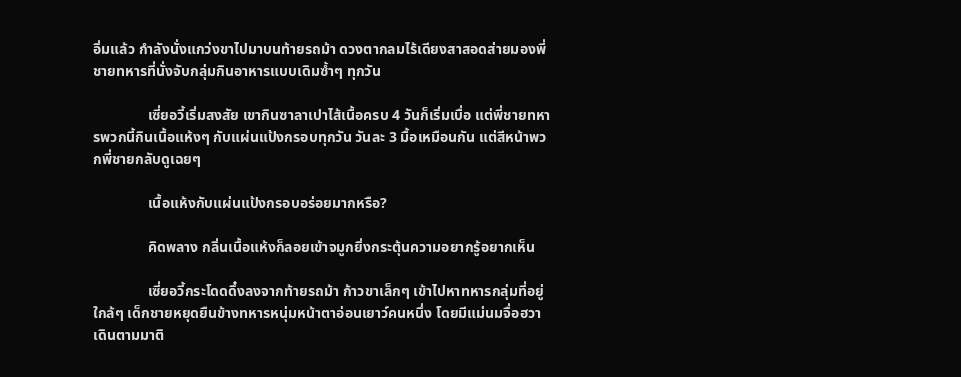อิ่มแล้ว กำลังนั่งแกว่งขาไปมาบนท้ายรถม้า ดวงตากลมไร้เดียงสาสอดส่ายมองพี่ชายทหารที่นั่งจับกลุ่มกินอาหารแบบเดิมซ้ำๆ ทุกวัน

               เซี่ยอวี้เริ่มสงสัย เขากินซาลาเปาไส้เนื้อครบ 4 วันก็เริ่มเบื่อ แต่พี่ชายทหารพวกนี้กินเนื้อแห้งๆ กับแผ่นแป้งกรอบทุกวัน วันละ 3 มื้อเหมือนกัน แต่สีหน้าพวกพี่ชายกลับดูเฉยๆ

               เนื้อแห้งกับแผ่นแป้งกรอบอร่อยมากหรือ?

               คิดพลาง กลิ่นเนื้อแห้งก็ลอยเข้าจมูกยิ่งกระตุ้นความอยากรู้อยากเห็น

               เซี่ยอวี้กระโดดดึ๋งลงจากท้ายรถม้า ก้าวขาเล็กๆ เข้าไปหาทหารกลุ่มที่อยู่ใกล้ๆ เด็กชายหยุดยืนข้างทหารหนุ่มหน้าตาอ่อนเยาว์คนหนึ่ง โดยมีแม่นมจื่อฮวาเดินตามมาติ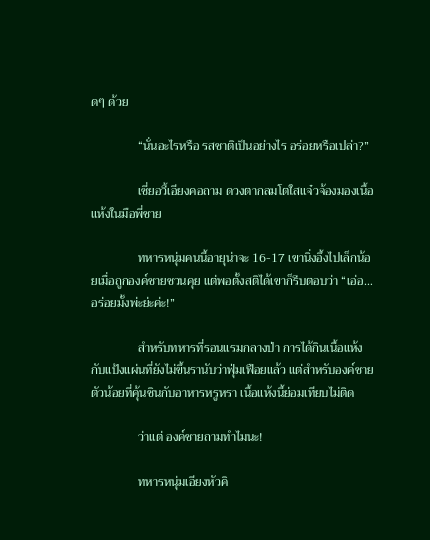ดๆ ด้วย

               “นั่นอะไรหรือ รสชาติเป็นอย่างไร อร่อยหรือเปล่า?”

               เซี่ยอวี้เอียงคอถาม ดวงตากลมโตใสแจ๋วจ้องมองเนื้อแห้งในมือพี่ชาย

               ทหารหนุ่มคนนี้อายุน่าจะ 16-17 เขานิ่งอึ้งไปเล็กน้อยเมื่อถูกองค์ชายชวนคุย แต่พอตั้งสติได้เขาก็รีบตอบว่า “เอ่อ… อร่อยมั้งพ่ะย่ะค่ะ!”

               สำหรับทหารที่รอนแรมกลางป่า การได้กินเนื้อแห้งกับแป้งแผ่นที่ยังไม่ขึ้นรานับว่าฟุ่มเฟือยแล้ว แต่สำหรับองค์ชายตัวน้อยที่คุ้นชินกับอาหารหรูหรา เนื้อแห้งนี้ย่อมเทียบไม่ติด

               ว่าแต่ องค์ชายถามทำไมนะ!

               ทหารหนุ่มเอียงหัวคิ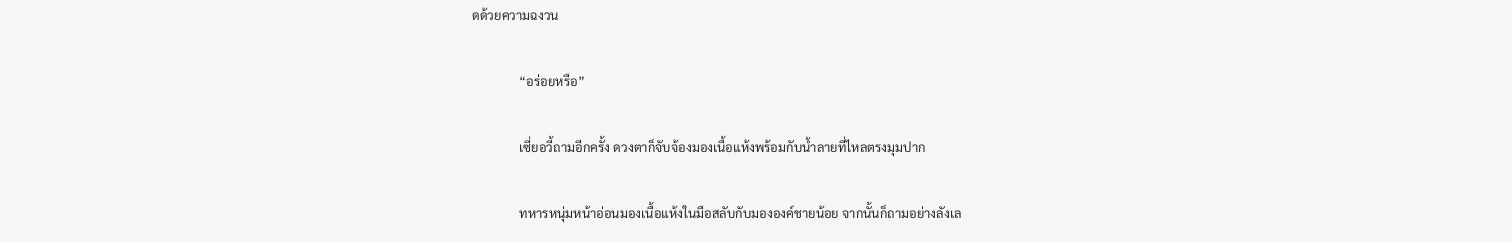ดด้วยความฉงวน

               “อร่อยหรือ”

               เซี่ยอวี้ถามอีกครั้ง ดวงตาก็จับจ้องมองเนื้อแห้งพร้อมกับน้ำลายที่ไหลตรงมุมปาก

               ทหารหนุ่มหน้าอ่อนมองเนื้อแห้งในมือสลับกับมององค์ชายน้อย จากนั้นก็ถามอย่างลังเล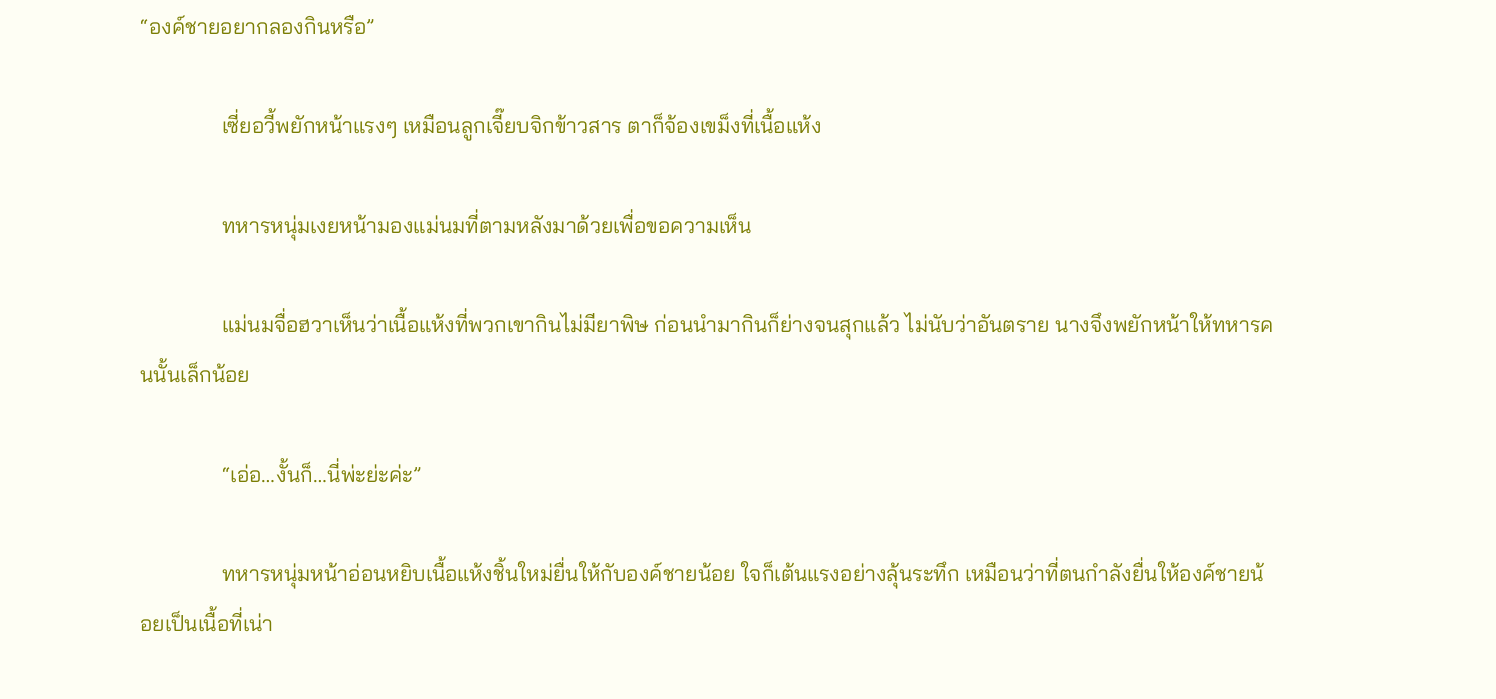“องค์ชายอยากลองกินหรือ”

               เซี่ยอวี้พยักหน้าแรงๆ เหมือนลูกเจี๊ยบจิกข้าวสาร ตาก็จ้องเขม็งที่เนื้อแห้ง

               ทหารหนุ่มเงยหน้ามองแม่นมที่ตามหลังมาด้วยเพื่อขอความเห็น

               แม่นมจื่อฮวาเห็นว่าเนื้อแห้งที่พวกเขากินไม่มียาพิษ ก่อนนำมากินก็ย่างจนสุกแล้ว ไม่นับว่าอันตราย นางจึงพยักหน้าให้ทหารคนนั้นเล็กน้อย

               “เอ่อ…งั้นก็…นี่พ่ะย่ะค่ะ”

               ทหารหนุ่มหน้าอ่อนหยิบเนื้อแห้งชิ้นใหม่ยื่นให้กับองค์ชายน้อย ใจก็เต้นแรงอย่างลุ้นระทึก เหมือนว่าที่ตนกำลังยื่นให้องค์ชายน้อยเป็นเนื้อที่เน่า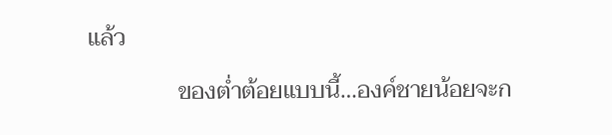แล้ว

               ของต่ำต้อยแบบนี้…องค์ชายน้อยจะก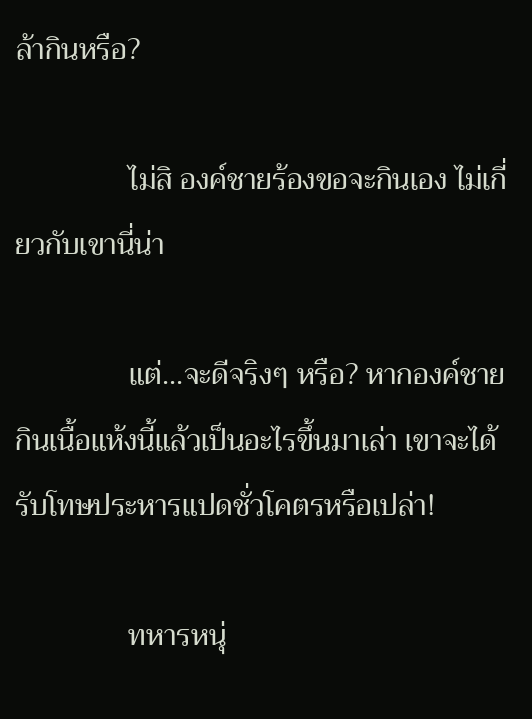ล้ากินหรือ?

               ไม่สิ องค์ชายร้องขอจะกินเอง ไม่เกี่ยวกับเขานี่น่า

               แต่...จะดีจริงๆ หรือ? หากองค์ชายกินเนื้อแห้งนี้แล้วเป็นอะไรขึ้นมาเล่า เขาจะได้รับโทษประหารแปดชั่วโคตรหรือเปล่า!

               ทหารหนุ่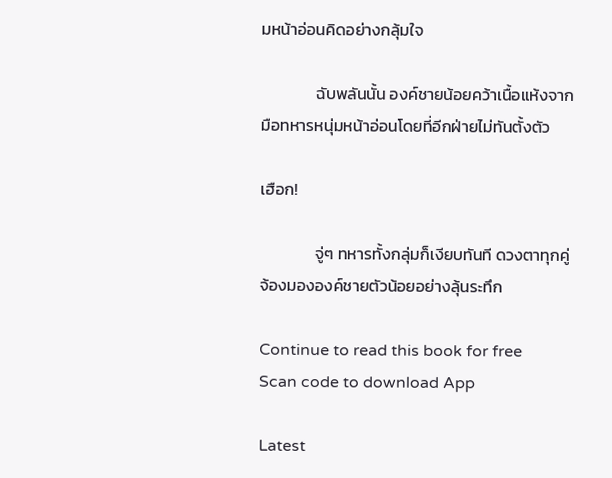มหน้าอ่อนคิดอย่างกลุ้มใจ

               ฉับพลันนั้น องค์ชายน้อยคว้าเนื้อแห้งจากมือทหารหนุ่มหน้าอ่อนโดยที่อีกฝ่ายไม่ทันตั้งตัว

เฮือก!

               จู่ๆ ทหารทั้งกลุ่มก็เงียบทันที ดวงตาทุกคู่จ้องมององค์ชายตัวน้อยอย่างลุ้นระทึก

Continue to read this book for free
Scan code to download App

Latest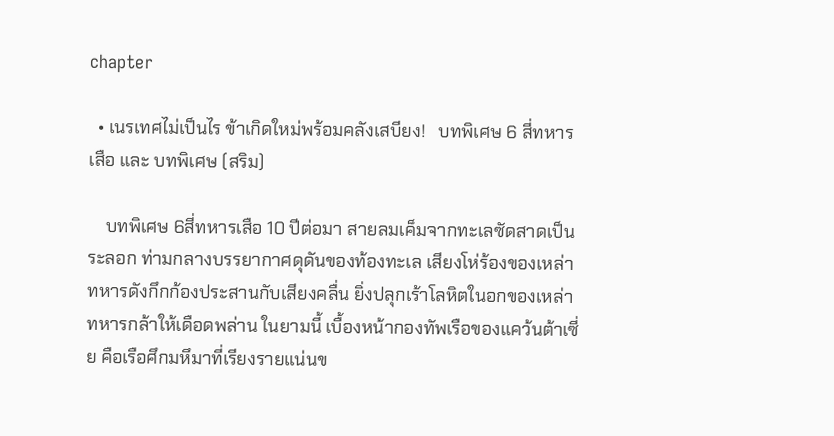chapter

  • เนรเทศไม่เป็นไร ข้าเกิดใหม่พร้อมคลังเสบียง!   บทพิเศษ 6 สี่ทหารเสือ และ บทพิเศษ (สริม)

    บทพิเศษ 6สี่ทหารเสือ 10 ปีต่อมา สายลมเค็มจากทะเลซัดสาดเป็นระลอก ท่ามกลางบรรยากาศดุดันของท้องทะเล เสียงโห่ร้องของเหล่าทหารดังกึกก้องประสานกับเสียงคลื่น ยิ่งปลุกเร้าโลหิตในอกของเหล่าทหารกล้าให้เดือดพล่าน ในยามนี้ เบื้องหน้ากองทัพเรือของแคว้นต้าเซี่ย คือเรือศึกมหึมาที่เรียงรายแน่นข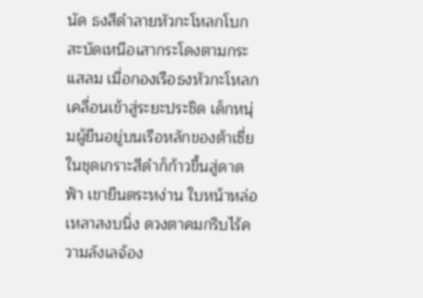นัด ธงสีดำลายหัวกะโหลกโบกสะบัดเหนือเสากระโดงตามกระแสลม เมื่อกองเรือธงหัวกะโหลกเคลื่อนเข้าสู่ระยะประชิด เด็กหนุ่มผู้ยืนอยู่บนเรือหลักของต้าเซี่ยในชุดเกราะสีดำก็ก้าวขึ้นสู่ดาดฟ้า เขายืนตระหง่าน ใบหน้าหล่อเหลาสงบนิ่ง ดวงตาคมกริบไร้ความลังเลจ้อง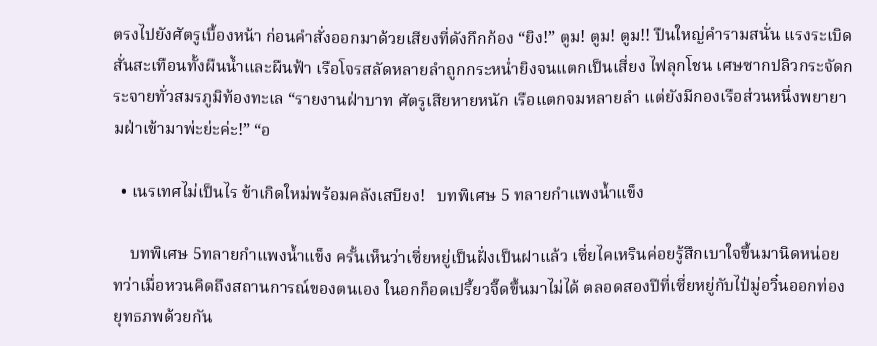ตรงไปยังศัตรูเบื้องหน้า ก่อนคำสั่งออกมาด้วยเสียงที่ดังกึกก้อง “ยิง!” ตูม! ตูม! ตูม!! ปืนใหญ่คำรามสนั่น แรงระเบิดสั่นสะเทือนทั้งผืนน้ำและผืนฟ้า เรือโจรสลัดหลายลำถูกกระหน่ำยิงจนแตกเป็นเสี่ยง ไฟลุกโชน เศษซากปลิวกระจัดกระจายทั่วสมรภูมิท้องทะเล “รายงานฝ่าบาท ศัตรูเสียหายหนัก เรือแตกจมหลายลำ แต่ยังมีกองเรือส่วนหนึ่งพยายามฝ่าเข้ามาพ่ะย่ะค่ะ!” “อ

  • เนรเทศไม่เป็นไร ข้าเกิดใหม่พร้อมคลังเสบียง!   บทพิเศษ 5 ทลายกำแพงน้ำแข็ง

    บทพิเศษ 5ทลายกำแพงน้ำแข็ง ครั้นเห็นว่าเซี่ยหยู่เป็นฝั่งเป็นฝาแล้ว เซี่ยไคเหรินค่อยรู้สึกเบาใจขึ้นมานิดหน่อย ทว่าเมื่อหวนคิดถึงสถานการณ์ของตนเอง ในอกก็อดเปรี้ยวจี๊ดขึ้นมาไม่ได้ ตลอดสองปีที่เซี่ยหยู่กับไป๋มู่อวิ๋นออกท่องยุทธภพด้วยกัน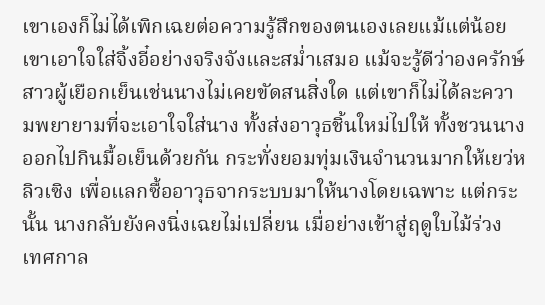เขาเองก็ไม่ได้เพิกเฉยต่อความรู้สึกของตนเองเลยแม้แต่น้อย เขาเอาใจใส่จิ้งอี๋อย่างจริงจังและสม่ำเสมอ แม้จะรู้ดีว่าองครักษ์สาวผู้เยือกเย็นเช่นนางไม่เคยขัดสนสิ่งใด แต่เขาก็ไม่ได้ละความพยายามที่จะเอาใจใส่นาง ทั้งส่งอาวุธชิ้นใหม่ไปให้ ทั้งชวนนางออกไปกินมื้อเย็นด้วยกัน กระทั่งยอมทุ่มเงินจำนวนมากให้เยว่หลิวเซิง เพื่อแลกซื้ออาวุธจากระบบมาให้นางโดยเฉพาะ แต่กระนั้น นางกลับยังคงนิ่งเฉยไม่เปลี่ยน เมื่อย่างเข้าสู่ฤดูใบไม้ร่วง เทศกาล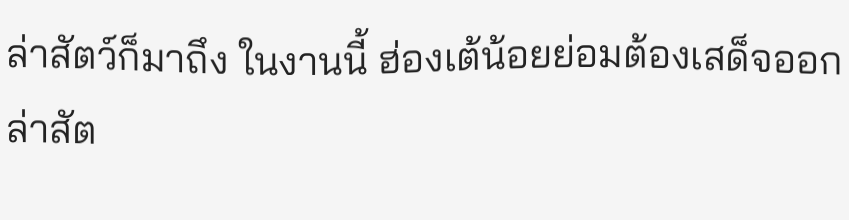ล่าสัตว์ก็มาถึง ในงานนี้ ฮ่องเต้น้อยย่อมต้องเสด็จออกล่าสัต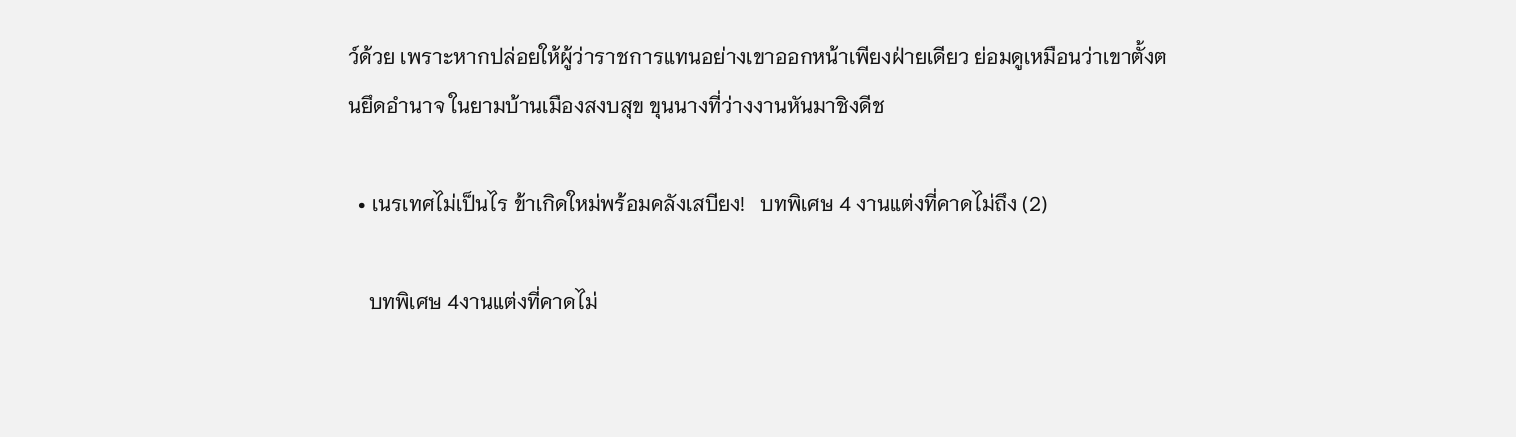ว์ด้วย เพราะหากปล่อยให้ผู้ว่าราชการแทนอย่างเขาออกหน้าเพียงฝ่ายเดียว ย่อมดูเหมือนว่าเขาตั้งตนยึดอำนาจ ในยามบ้านเมืองสงบสุข ขุนนางที่ว่างงานหันมาชิงดีช

  • เนรเทศไม่เป็นไร ข้าเกิดใหม่พร้อมคลังเสบียง!   บทพิเศษ 4 งานแต่งที่คาดไม่ถึง (2)

    บทพิเศษ 4งานแต่งที่คาดไม่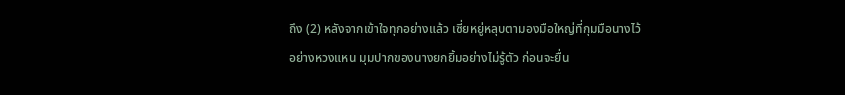ถึง (2) หลังจากเข้าใจทุกอย่างแล้ว เซี่ยหยู่หลุบตามองมือใหญ่ที่กุมมือนางไว้อย่างหวงแหน มุมปากของนางยกยิ้มอย่างไม่รู้ตัว ก่อนจะยื่น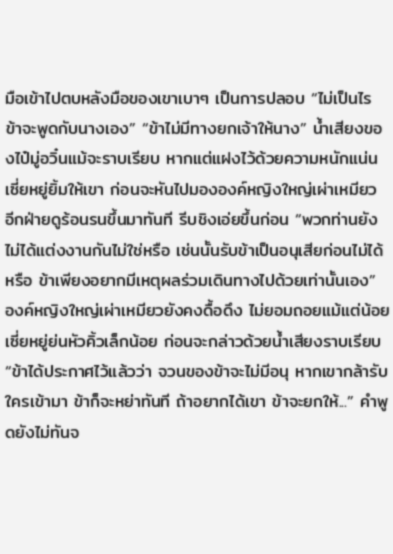มือเข้าไปตบหลังมือของเขาเบาๆ เป็นการปลอบ “ไม่เป็นไร ข้าจะพูดกับนางเอง” “ข้าไม่มีทางยกเจ้าให้นาง” น้ำเสียงของไป๋มู่อวิ๋นแม้จะราบเรียบ หากแต่แฝงไว้ด้วยความหนักแน่น เซี่ยหยู่ยิ้มให้เขา ก่อนจะหันไปมององค์หญิงใหญ่เผ่าเหมียว อีกฝ่ายดูร้อนรนขึ้นมาทันที รีบชิงเอ่ยขึ้นก่อน “พวกท่านยังไม่ได้แต่งงานกันไม่ใช่หรือ เช่นนั้นรับข้าเป็นอนุเสียก่อนไม่ได้หรือ ข้าเพียงอยากมีเหตุผลร่วมเดินทางไปด้วยเท่านั้นเอง” องค์หญิงใหญ่เผ่าเหมียวยังคงดื้อดึง ไม่ยอมถอยแม้แต่น้อย เซี่ยหยู่ย่นหัวคิ้วเล็กน้อย ก่อนจะกล่าวด้วยน้ำเสียงราบเรียบ “ข้าได้ประกาศไว้แล้วว่า จวนของข้าจะไม่มีอนุ หากเขากล้ารับใครเข้ามา ข้าก็จะหย่าทันที ถ้าอยากได้เขา ข้าจะยกให้...” คำพูดยังไม่ทันจ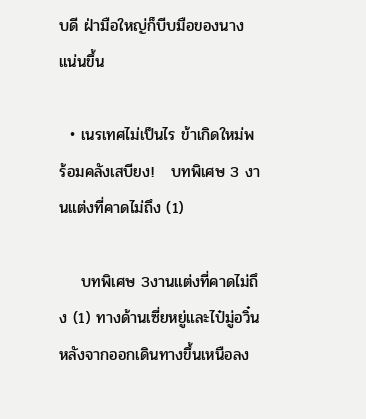บดี ฝ่ามือใหญ่ก็บีบมือของนางแน่นขึ้น

  • เนรเทศไม่เป็นไร ข้าเกิดใหม่พร้อมคลังเสบียง!   บทพิเศษ 3 งานแต่งที่คาดไม่ถึง (1)

    บทพิเศษ 3งานแต่งที่คาดไม่ถึง (1) ทางด้านเซี่ยหยู่และไป๋มู่อวิ๋น หลังจากออกเดินทางขึ้นเหนือลง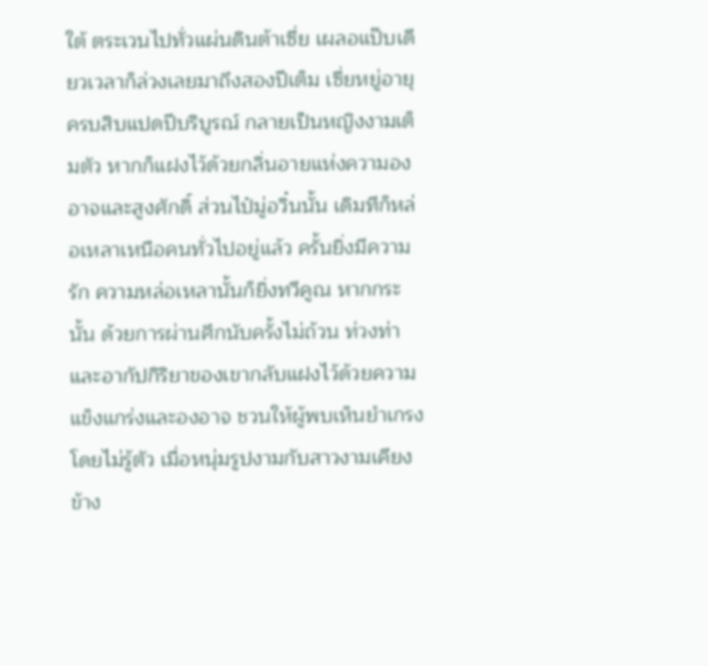ใต้ ตระเวนไปทั่วแผ่นดินต้าเซี่ย เผลอแป๊บเดียวเวลาก็ล่วงเลยมาถึงสองปีเต็ม เซี่ยหยู่อายุครบสิบแปดปีบริบูรณ์ กลายเป็นหญิงงามเต็มตัว หากก็แฝงไว้ด้วยกลิ่นอายแห่งความองอาจและสูงศักดิ์ ส่วนไป๋มู่อวิ๋นนั้น เดิมทีก็หล่อเหลาเหนือคนทั่วไปอยู่แล้ว ครั้นยิ่งมีความรัก ความหล่อเหลานั้นก็ยิ่งทวีคูณ หากกระนั้น ด้วยการผ่านศึกนับครั้งไม่ถ้วน ท่วงท่าและอากัปกิริยาของเขากลับแฝงไว้ด้วยความแข็งแกร่งและองอาจ ชวนให้ผู้พบเห็นยำเกรงโดยไม่รู้ตัว เมื่อหนุ่มรูปงามกับสาวงามเคียงข้าง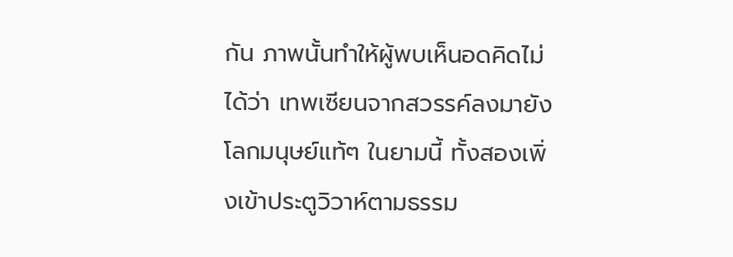กัน ภาพนั้นทำให้ผู้พบเห็นอดคิดไม่ได้ว่า เทพเซียนจากสวรรค์ลงมายังโลกมนุษย์แท้ๆ ในยามนี้ ทั้งสองเพิ่งเข้าประตูวิวาห์ตามธรรม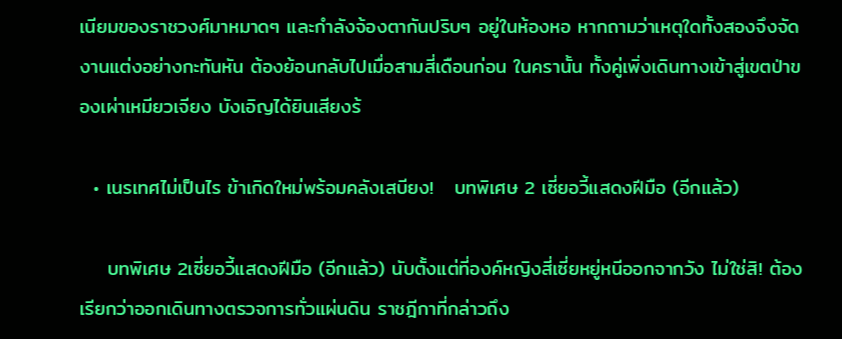เนียมของราชวงศ์มาหมาดๆ และกำลังจ้องตากันปริบๆ อยู่ในห้องหอ หากถามว่าเหตุใดทั้งสองจึงจัดงานแต่งอย่างกะทันหัน ต้องย้อนกลับไปเมื่อสามสี่เดือนก่อน ในครานั้น ทั้งคู่เพิ่งเดินทางเข้าสู่เขตป่าของเผ่าเหมียวเจียง บังเอิญได้ยินเสียงร้

  • เนรเทศไม่เป็นไร ข้าเกิดใหม่พร้อมคลังเสบียง!   บทพิเศษ 2 เซี่ยอวี้แสดงฝีมือ (อีกแล้ว)

    บทพิเศษ 2เซี่ยอวี้แสดงฝีมือ (อีกแล้ว) นับตั้งแต่ที่องค์หญิงสี่เซี่ยหยู่หนีออกจากวัง ไม่ใช่สิ! ต้องเรียกว่าออกเดินทางตรวจการทั่วแผ่นดิน ราชฎีกาที่กล่าวถึง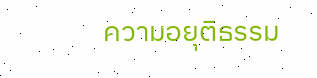ความอยุติธรรม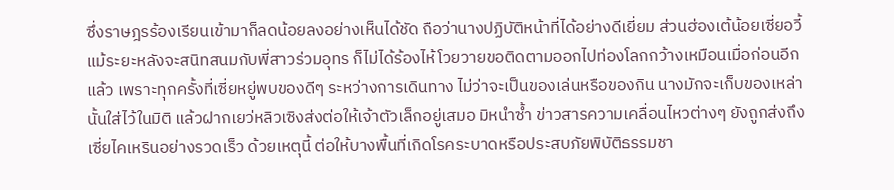ซึ่งราษฎรร้องเรียนเข้ามาก็ลดน้อยลงอย่างเห็นได้ชัด ถือว่านางปฏิบัติหน้าที่ได้อย่างดีเยี่ยม ส่วนฮ่องเต้น้อยเซี่ยอวี้ แม้ระยะหลังจะสนิทสนมกับพี่สาวร่วมอุทร ก็ไม่ได้ร้องไห้โวยวายขอติดตามออกไปท่องโลกกว้างเหมือนเมื่อก่อนอีกแล้ว เพราะทุกครั้งที่เซี่ยหยู่พบของดีๆ ระหว่างการเดินทาง ไม่ว่าจะเป็นของเล่นหรือของกิน นางมักจะเก็บของเหล่านั้นใส่ไว้ในมิติ แล้วฝากเยว่หลิวเซิงส่งต่อให้เจ้าตัวเล็กอยู่เสมอ มิหนำซ้ำ ข่าวสารความเคลื่อนไหวต่างๆ ยังถูกส่งถึงเซี่ยไคเหรินอย่างรวดเร็ว ด้วยเหตุนี้ ต่อให้บางพื้นที่เกิดโรคระบาดหรือประสบภัยพิบัติธรรมชา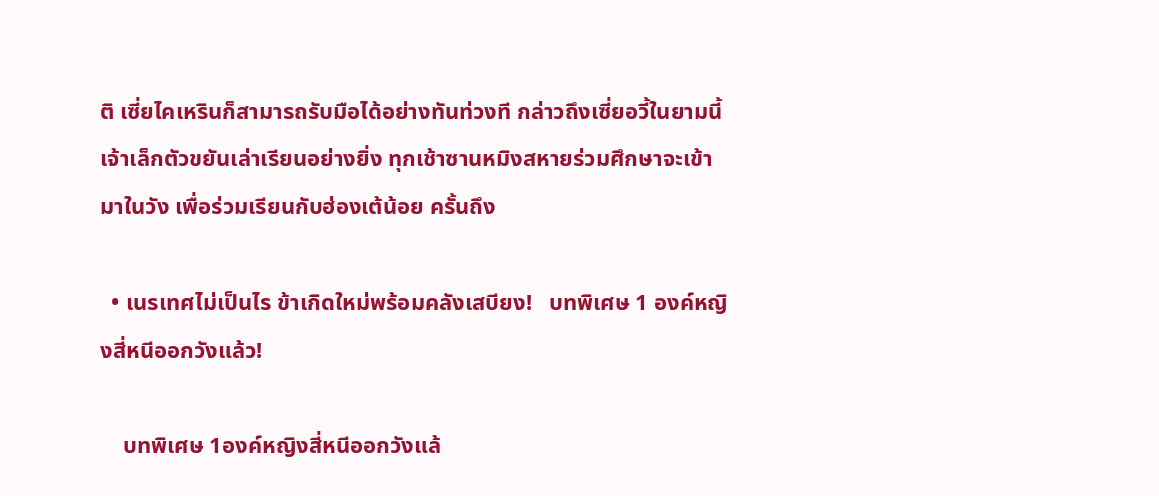ติ เซี่ยไคเหรินก็สามารถรับมือได้อย่างทันท่วงที กล่าวถึงเซี่ยอวี้ในยามนี้ เจ้าเล็กตัวขยันเล่าเรียนอย่างยิ่ง ทุกเช้าซานหมิงสหายร่วมศึกษาจะเข้ามาในวัง เพื่อร่วมเรียนกับฮ่องเต้น้อย ครั้นถึง

  • เนรเทศไม่เป็นไร ข้าเกิดใหม่พร้อมคลังเสบียง!   บทพิเศษ 1 องค์หญิงสี่หนีออกวังแล้ว!

    บทพิเศษ 1องค์หญิงสี่หนีออกวังแล้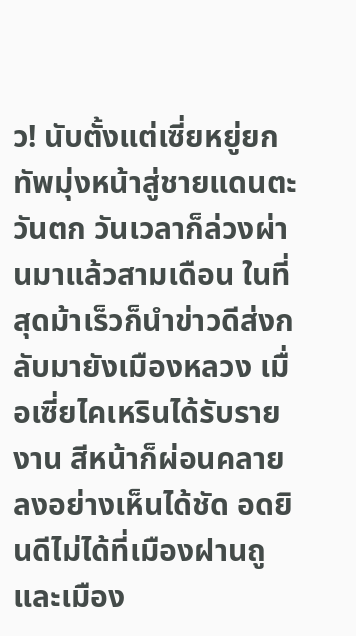ว! นับตั้งแต่เซี่ยหยู่ยกทัพมุ่งหน้าสู่ชายแดนตะวันตก วันเวลาก็ล่วงผ่านมาแล้วสามเดือน ในที่สุดม้าเร็วก็นำข่าวดีส่งกลับมายังเมืองหลวง เมื่อเซี่ยไคเหรินได้รับรายงาน สีหน้าก็ผ่อนคลายลงอย่างเห็นได้ชัด อดยินดีไม่ได้ที่เมืองฝานถูและเมือง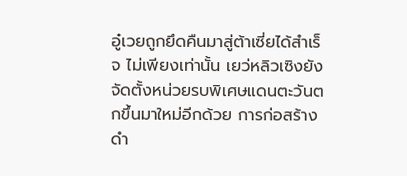อู๋เวยถูกยึดคืนมาสู่ต้าเซี่ยได้สำเร็จ ไม่เพียงเท่านั้น เยว่หลิวเซิงยังจัดตั้งหน่วยรบพิเศษแดนตะวันตกขึ้นมาใหม่อีกด้วย การก่อสร้างดำ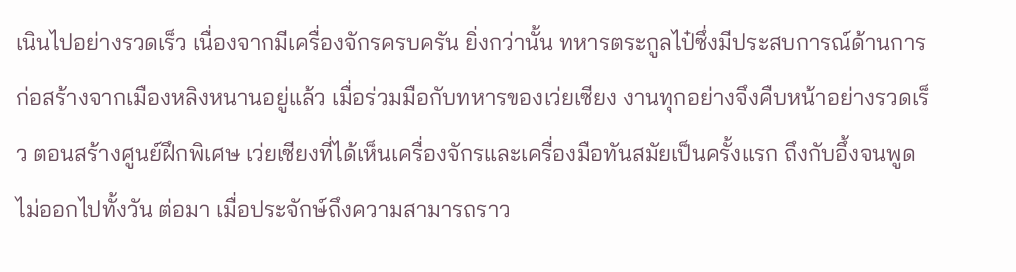เนินไปอย่างรวดเร็ว เนื่องจากมีเครื่องจักรครบครัน ยิ่งกว่านั้น ทหารตระกูลไป๋ซึ่งมีประสบการณ์ด้านการก่อสร้างจากเมืองหลิงหนานอยู่แล้ว เมื่อร่วมมือกับทหารของเว่ยเซียง งานทุกอย่างจึงคืบหน้าอย่างรวดเร็ว ตอนสร้างศูนย์ฝึกพิเศษ เว่ยเซียงที่ได้เห็นเครื่องจักรและเครื่องมือทันสมัยเป็นครั้งแรก ถึงกับอึ้งจนพูดไม่ออกไปทั้งวัน ต่อมา เมื่อประจักษ์ถึงความสามารถราว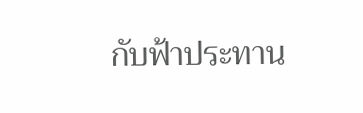กับฟ้าประทาน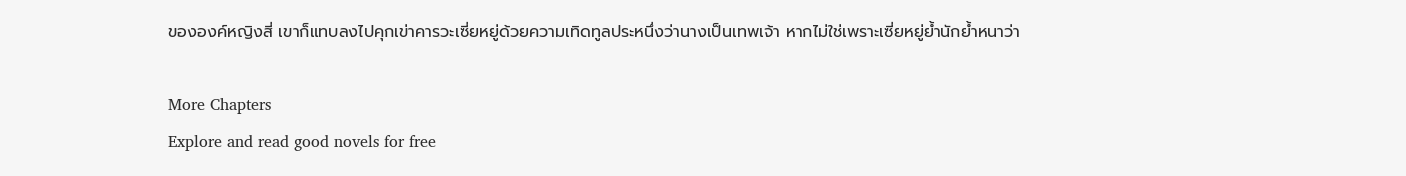ขององค์หญิงสี่ เขาก็แทบลงไปคุกเข่าคารวะเซี่ยหยู่ด้วยความเทิดทูลประหนึ่งว่านางเป็นเทพเจ้า หากไม่ใช่เพราะเซี่ยหยู่ย้ำนักย้ำหนาว่า

More Chapters
Explore and read good novels for free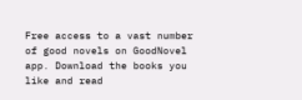Free access to a vast number of good novels on GoodNovel app. Download the books you like and read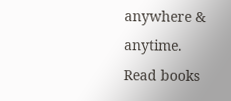anywhere & anytime.
Read books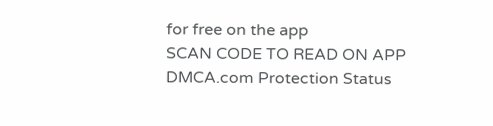for free on the app
SCAN CODE TO READ ON APP
DMCA.com Protection Status